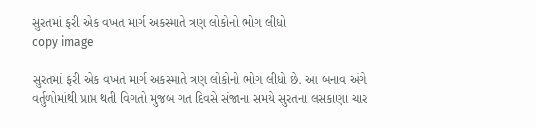સુરતમાં ફરી એક વખત માર્ગ અકસ્માતે ત્રણ લોકોનો ભોગ લીધો
copy image

સુરતમાં ફરી એક વખત માર્ગ અકસ્માતે ત્રણ લોકોનો ભોગ લીધો છે. આ બનાવ અંગે વર્તુળોમાંથી પ્રાપ્ત થતી વિગતો મુજબ ગત દિવસે સંજાના સમયે સુરતના લસકાણા ચાર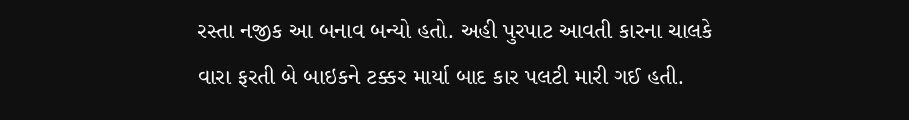રસ્તા નજીક આ બનાવ બન્યો હતો. અહી પુરપાટ આવતી કારના ચાલકે વારા ફરતી બે બાઇકને ટક્કર માર્યા બાદ કાર પલટી મારી ગઈ હતી.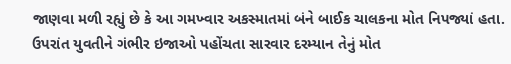જાણવા મળી રહ્યું છે કે આ ગમખ્વાર અકસ્માતમાં બંને બાઈક ચાલકના મોત નિપજ્યાં હતા. ઉપરાંત યુવતીને ગંભીર ઇજાઓ પહોંચતા સારવાર દરમ્યાન તેનું મોત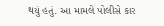થયું હતું. આ મામલે પોલીસે કાર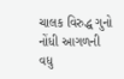ચાલક વિરુદ્ધ ગુનો નોંધી આગળની વધુ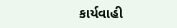કાર્યવાહી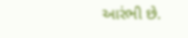આરંભી છે.